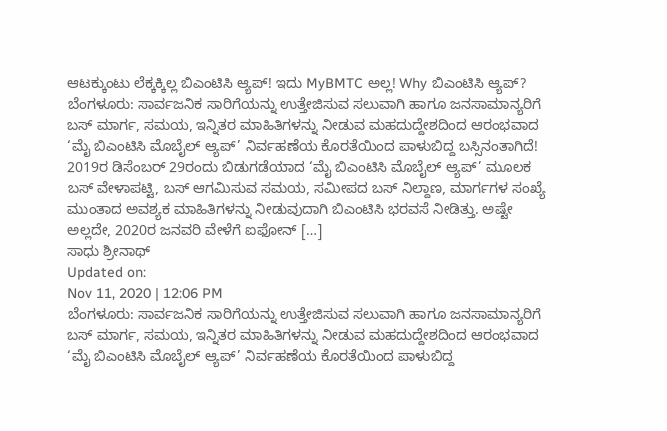ಆಟಕ್ಕುಂಟು ಲೆಕ್ಕಕ್ಕಿಲ್ಲ ಬಿಎಂಟಿಸಿ ಆ್ಯಪ್! ಇದು MyBMTC ಅಲ್ಲ! Why ಬಿಎಂಟಿಸಿ ಆ್ಯಪ್?
ಬೆಂಗಳೂರು: ಸಾರ್ವಜನಿಕ ಸಾರಿಗೆಯನ್ನು ಉತ್ತೇಜಿಸುವ ಸಲುವಾಗಿ ಹಾಗೂ ಜನಸಾಮಾನ್ಯರಿಗೆ ಬಸ್ ಮಾರ್ಗ, ಸಮಯ, ಇನ್ನಿತರ ಮಾಹಿತಿಗಳನ್ನು ನೀಡುವ ಮಹದುದ್ದೇಶದಿಂದ ಆರಂಭವಾದ ‘ಮೈ ಬಿಎಂಟಿಸಿ ಮೊಬೈಲ್ ಆ್ಯಪ್’ ನಿರ್ವಹಣೆಯ ಕೊರತೆಯಿಂದ ಪಾಳುಬಿದ್ದ ಬಸ್ಸಿನಂತಾಗಿದೆ! 2019ರ ಡಿಸೆಂಬರ್ 29ರಂದು ಬಿಡುಗಡೆಯಾದ ‘ಮೈ ಬಿಎಂಟಿಸಿ ಮೊಬೈಲ್ ಆ್ಯಪ್’ ಮೂಲಕ ಬಸ್ ವೇಳಾಪಟ್ಟಿ, ಬಸ್ ಆಗಮಿಸುವ ಸಮಯ, ಸಮೀಪದ ಬಸ್ ನಿಲ್ದಾಣ, ಮಾರ್ಗಗಳ ಸಂಖ್ಯೆ ಮುಂತಾದ ಅವಶ್ಯಕ ಮಾಹಿತಿಗಳನ್ನು ನೀಡುವುದಾಗಿ ಬಿಎಂಟಿಸಿ ಭರವಸೆ ನೀಡಿತ್ತು. ಅಷ್ಟೇ ಅಲ್ಲದೇ, 2020ರ ಜನವರಿ ವೇಳೆಗೆ ಐಫೋನ್ […]
ಸಾಧು ಶ್ರೀನಾಥ್
Updated on:
Nov 11, 2020 | 12:06 PM
ಬೆಂಗಳೂರು: ಸಾರ್ವಜನಿಕ ಸಾರಿಗೆಯನ್ನು ಉತ್ತೇಜಿಸುವ ಸಲುವಾಗಿ ಹಾಗೂ ಜನಸಾಮಾನ್ಯರಿಗೆ ಬಸ್ ಮಾರ್ಗ, ಸಮಯ, ಇನ್ನಿತರ ಮಾಹಿತಿಗಳನ್ನು ನೀಡುವ ಮಹದುದ್ದೇಶದಿಂದ ಆರಂಭವಾದ ‘ಮೈ ಬಿಎಂಟಿಸಿ ಮೊಬೈಲ್ ಆ್ಯಪ್’ ನಿರ್ವಹಣೆಯ ಕೊರತೆಯಿಂದ ಪಾಳುಬಿದ್ದ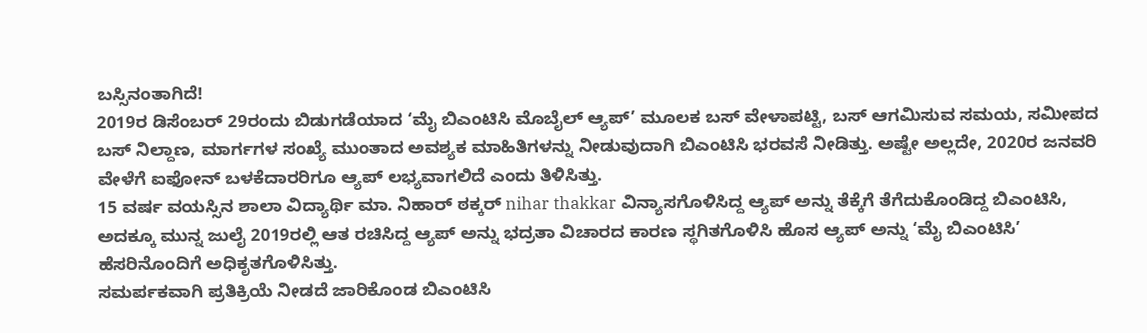ಬಸ್ಸಿನಂತಾಗಿದೆ!
2019ರ ಡಿಸೆಂಬರ್ 29ರಂದು ಬಿಡುಗಡೆಯಾದ ‘ಮೈ ಬಿಎಂಟಿಸಿ ಮೊಬೈಲ್ ಆ್ಯಪ್’ ಮೂಲಕ ಬಸ್ ವೇಳಾಪಟ್ಟಿ, ಬಸ್ ಆಗಮಿಸುವ ಸಮಯ, ಸಮೀಪದ ಬಸ್ ನಿಲ್ದಾಣ, ಮಾರ್ಗಗಳ ಸಂಖ್ಯೆ ಮುಂತಾದ ಅವಶ್ಯಕ ಮಾಹಿತಿಗಳನ್ನು ನೀಡುವುದಾಗಿ ಬಿಎಂಟಿಸಿ ಭರವಸೆ ನೀಡಿತ್ತು. ಅಷ್ಟೇ ಅಲ್ಲದೇ, 2020ರ ಜನವರಿ ವೇಳೆಗೆ ಐಫೋನ್ ಬಳಕೆದಾರರಿಗೂ ಆ್ಯಪ್ ಲಭ್ಯವಾಗಲಿದೆ ಎಂದು ತಿಳಿಸಿತ್ತು.
15 ವರ್ಷ ವಯಸ್ಸಿನ ಶಾಲಾ ವಿದ್ಯಾರ್ಥಿ ಮಾ. ನಿಹಾರ್ ಠಕ್ಕರ್ nihar thakkar ವಿನ್ಯಾಸಗೊಳಿಸಿದ್ದ ಆ್ಯಪ್ ಅನ್ನು ತೆಕ್ಕೆಗೆ ತೆಗೆದುಕೊಂಡಿದ್ದ ಬಿಎಂಟಿಸಿ, ಅದಕ್ಕೂ ಮುನ್ನ ಜುಲೈ 2019ರಲ್ಲಿ ಆತ ರಚಿಸಿದ್ದ ಆ್ಯಪ್ ಅನ್ನು ಭದ್ರತಾ ವಿಚಾರದ ಕಾರಣ ಸ್ಥಗಿತಗೊಳಿಸಿ ಹೊಸ ಆ್ಯಪ್ ಅನ್ನು ‘ಮೈ ಬಿಎಂಟಿಸಿ’ ಹೆಸರಿನೊಂದಿಗೆ ಅಧಿಕೃತಗೊಳಿಸಿತ್ತು.
ಸಮರ್ಪಕವಾಗಿ ಪ್ರತಿಕ್ರಿಯೆ ನೀಡದೆ ಜಾರಿಕೊಂಡ ಬಿಎಂಟಿಸಿ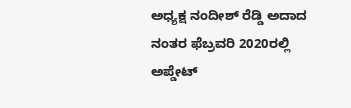ಅಧ್ಯಕ್ಷ ನಂದೀಶ್ ರೆಡ್ಡಿ ಅದಾದ ನಂತರ ಫೆಬ್ರವರಿ 2020ರಲ್ಲಿ ಅಪ್ಡೇಟ್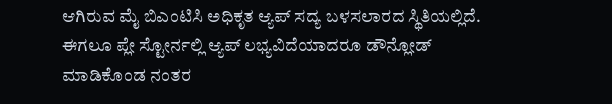ಆಗಿರುವ ಮೈ ಬಿಎಂಟಿಸಿ ಅಧಿಕೃತ ಆ್ಯಪ್ ಸದ್ಯ ಬಳಸಲಾರದ ಸ್ಥಿತಿಯಲ್ಲಿದೆ. ಈಗಲೂ ಪ್ಲೇ ಸ್ಟೋರ್ನಲ್ಲಿ ಆ್ಯಪ್ ಲಭ್ಯವಿದೆಯಾದರೂ ಡೌನ್ಲೋಡ್ ಮಾಡಿಕೊಂಡ ನಂತರ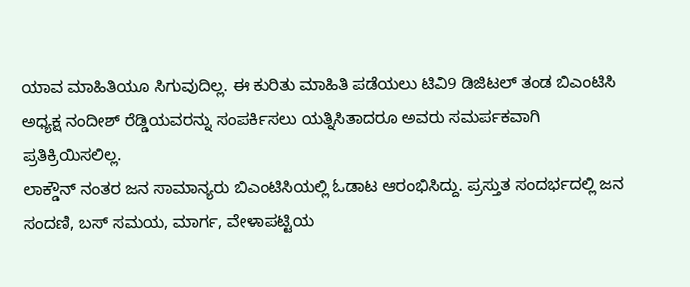ಯಾವ ಮಾಹಿತಿಯೂ ಸಿಗುವುದಿಲ್ಲ. ಈ ಕುರಿತು ಮಾಹಿತಿ ಪಡೆಯಲು ಟಿವಿ9 ಡಿಜಿಟಲ್ ತಂಡ ಬಿಎಂಟಿಸಿ ಅಧ್ಯಕ್ಷ ನಂದೀಶ್ ರೆಡ್ಡಿಯವರನ್ನು ಸಂಪರ್ಕಿಸಲು ಯತ್ನಿಸಿತಾದರೂ ಅವರು ಸಮರ್ಪಕವಾಗಿ ಪ್ರತಿಕ್ರಿಯಿಸಲಿಲ್ಲ.
ಲಾಕ್ಡೌನ್ ನಂತರ ಜನ ಸಾಮಾನ್ಯರು ಬಿಎಂಟಿಸಿಯಲ್ಲಿ ಓಡಾಟ ಆರಂಭಿಸಿದ್ದು. ಪ್ರಸ್ತುತ ಸಂದರ್ಭದಲ್ಲಿ ಜನ ಸಂದಣಿ, ಬಸ್ ಸಮಯ, ಮಾರ್ಗ, ವೇಳಾಪಟ್ಟಿಯ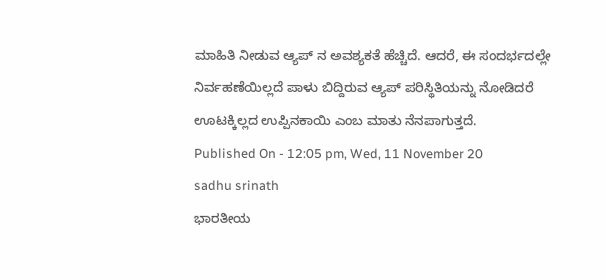ಮಾಹಿತಿ ನೀಡುವ ಆ್ಯಪ್ ನ ಅವಶ್ಯಕತೆ ಹೆಚ್ಚಿದೆ. ಆದರೆ, ಈ ಸಂದರ್ಭದಲ್ಲೇ ನಿರ್ವಹಣೆಯಿಲ್ಲದೆ ಪಾಳು ಬಿದ್ದಿರುವ ಆ್ಯಪ್ ಪರಿಸ್ಥಿತಿಯನ್ನು ನೋಡಿದರೆ ಊಟಕ್ಕಿಲ್ಲದ ಉಪ್ಪಿನಕಾಯಿ ಎಂಬ ಮಾತು ನೆನಪಾಗುತ್ತದೆ.
Published On - 12:05 pm, Wed, 11 November 20
sadhu srinath
ಭಾರತೀಯ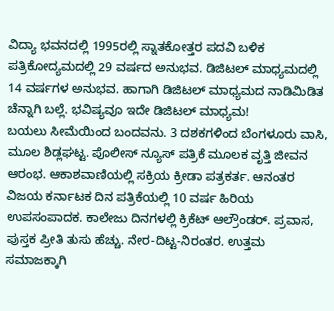ವಿದ್ಯಾ ಭವನದಲ್ಲಿ 1995ರಲ್ಲಿ ಸ್ನಾತಕೋತ್ತರ ಪದವಿ ಬಳಿಕ ಪತ್ರಿಕೋದ್ಯಮದಲ್ಲಿ 29 ವರ್ಷದ ಅನುಭವ. ಡಿಜಿಟಲ್ ಮಾಧ್ಯಮದಲ್ಲಿ 14 ವರ್ಷಗಳ ಅನುಭವ. ಹಾಗಾಗಿ ಡಿಜಿಟಲ್ ಮಾಧ್ಯಮದ ನಾಡಿಮಿಡಿತ ಚೆನ್ನಾಗಿ ಬಲ್ಲೆ. ಭವಿಷ್ಯವೂ ಇದೇ ಡಿಜಿಟಲ್ ಮಾಧ್ಯಮ!
ಬಯಲು ಸೀಮೆಯಿಂದ ಬಂದವನು. 3 ದಶಕಗಳಿಂದ ಬೆಂಗಳೂರು ವಾಸಿ, ಮೂಲ ಶಿಡ್ಲಘಟ್ಟ. ಪೊಲೀಸ್ ನ್ಯೂಸ್ ಪತ್ರಿಕೆ ಮೂಲಕ ವೃತ್ತಿ ಜೀವನ ಆರಂಭ. ಆಕಾಶವಾಣಿಯಲ್ಲಿ ಸಕ್ರಿಯ ಕ್ರೀಡಾ ಪತ್ರಕರ್ತ. ಆನಂತರ ವಿಜಯ ಕರ್ನಾಟಕ ದಿನ ಪತ್ರಿಕೆಯಲ್ಲಿ 10 ವರ್ಷ ಹಿರಿಯ ಉಪಸಂಪಾದಕ. ಕಾಲೇಜು ದಿನಗಳಲ್ಲಿ ಕ್ರಿಕೆಟ್ ಆಲ್ರೌಂಡರ್. ಪ್ರವಾಸ, ಪುಸ್ತಕ ಪ್ರೀತಿ ತುಸು ಹೆಚ್ಚು. ನೇರ-ದಿಟ್ಟ-ನಿರಂತರ. ಉತ್ತಮ ಸಮಾಜಕ್ಕಾಗಿ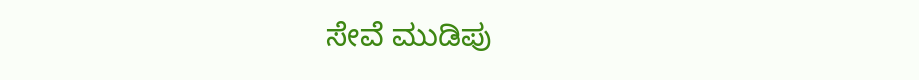ಸೇವೆ ಮುಡಿಪು